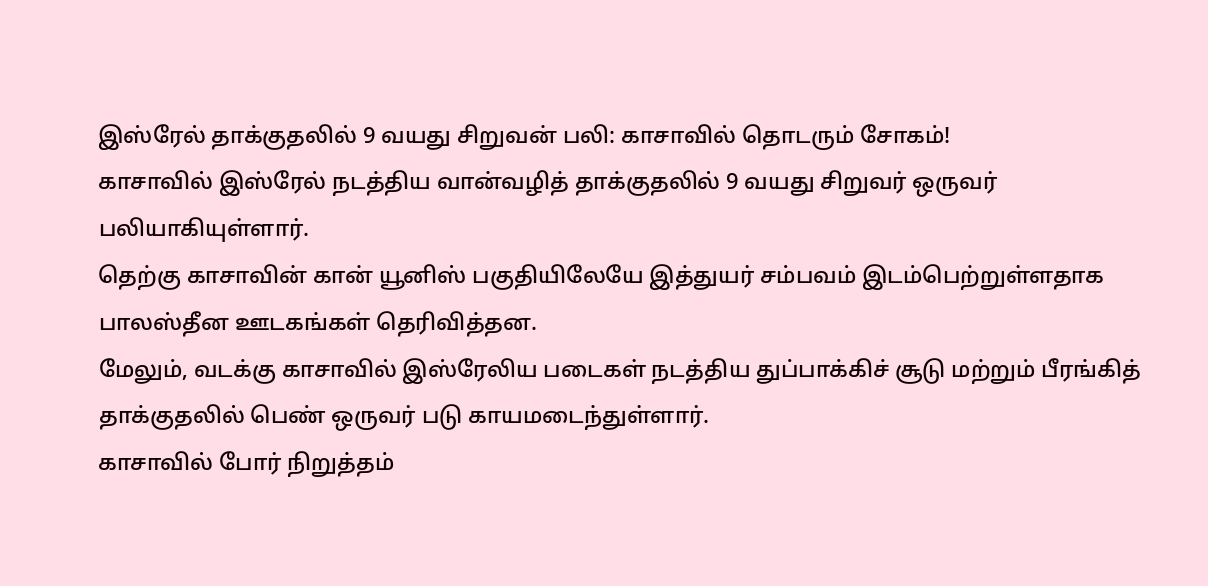இஸ்ரேல் தாக்குதலில் 9 வயது சிறுவன் பலி: காசாவில் தொடரும் சோகம்!
காசாவில் இஸ்ரேல் நடத்திய வான்வழித் தாக்குதலில் 9 வயது சிறுவர் ஒருவர் பலியாகியுள்ளார்.
தெற்கு காசாவின் கான் யூனிஸ் பகுதியிலேயே இத்துயர் சம்பவம் இடம்பெற்றுள்ளதாக பாலஸ்தீன ஊடகங்கள் தெரிவித்தன.
மேலும், வடக்கு காசாவில் இஸ்ரேலிய படைகள் நடத்திய துப்பாக்கிச் சூடு மற்றும் பீரங்கித் தாக்குதலில் பெண் ஒருவர் படு காயமடைந்துள்ளார்.
காசாவில் போர் நிறுத்தம்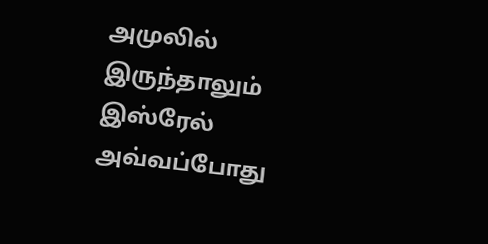அமுலில் இருந்தாலும் இஸ்ரேல் அவ்வப்போது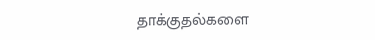தாக்குதல்களை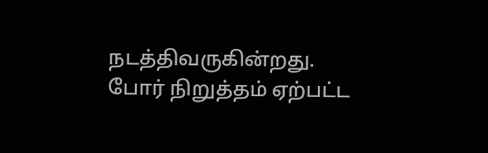நடத்திவருகின்றது.
போர் நிறுத்தம் ஏற்பட்ட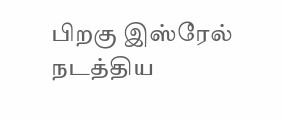பிறகு இஸ்ரேல் நடத்திய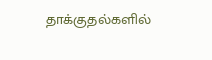தாக்குதல்களில்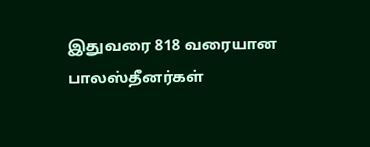இதுவரை 818 வரையான பாலஸ்தீனர்கள்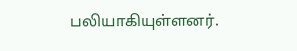பலியாகியுள்ளனர்.